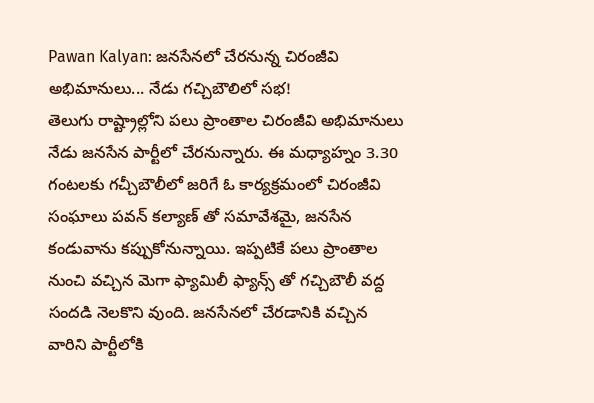Pawan Kalyan: జనసేనలో చేరనున్న చిరంజీవి అభిమానులు... నేడు గచ్చిబౌలిలో సభ!
తెలుగు రాష్ట్రాల్లోని పలు ప్రాంతాల చిరంజీవి అభిమానులు నేడు జనసేన పార్టీలో చేరనున్నారు. ఈ మధ్యాహ్నం 3.30 గంటలకు గచ్చీబౌలీలో జరిగే ఓ కార్యక్రమంలో చిరంజీవి సంఘాలు పవన్ కల్యాణ్ తో సమావేశమై, జనసేన కండువాను కప్పుకోనున్నాయి. ఇప్పటికే పలు ప్రాంతాల నుంచి వచ్చిన మెగా ఫ్యామిలీ ఫ్యాన్స్ తో గచ్చిబౌలీ వద్ద సందడి నెలకొని వుంది. జనసేనలో చేరడానికి వచ్చిన వారిని పార్టీలోకి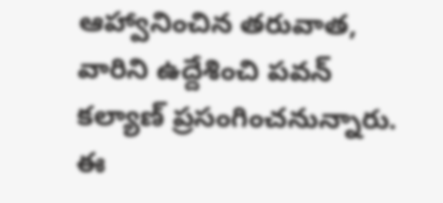ఆహ్వానించిన తరువాత, వారిని ఉద్దేశించి పవన్ కల్యాణ్ ప్రసంగించనున్నారు. ఈ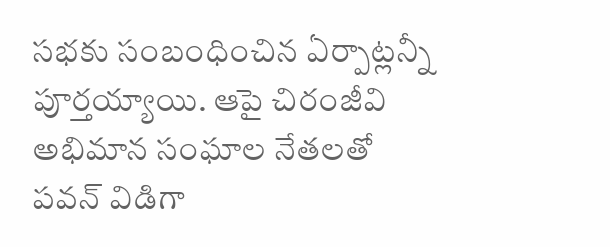సభకు సంబంధించిన ఏర్పాట్లన్నీ పూర్తయ్యాయి. ఆపై చిరంజీవి అభిమాన సంఘాల నేతలతో పవన్ విడిగా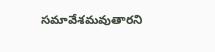సమావేశమవుతారని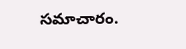సమాచారం.